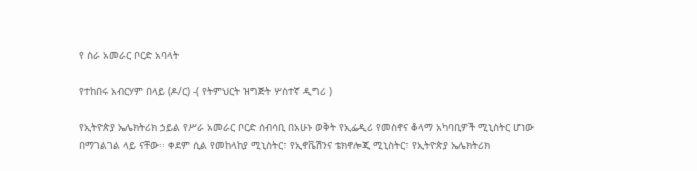የ ስራ አመራር ቦርድ አባላት

የተከበሩ አብርሃም በላይ (ዶ/ር) -( የትምህርት ዝግጅት ሦስተኛ ዲግሪ )

የኢትዮጵያ ኤሌክትሪክ ኃይል የሥራ አመራር ቦርድ ሰብሳቢ በአሁኑ ወቅት የኢፌዲሪ የመስኖና ቆላማ አካባቢዎች ሚኒስትር ሆነው በማገልገል ላይ ናቸው፡፡ ቀደም ሲል የመከላከያ ሚኒስትር፣ የኢኖቬሽንና ቴክኖሎጂ ሚኒስትር፣ የኢትዮጵያ ኤሌክትሪክ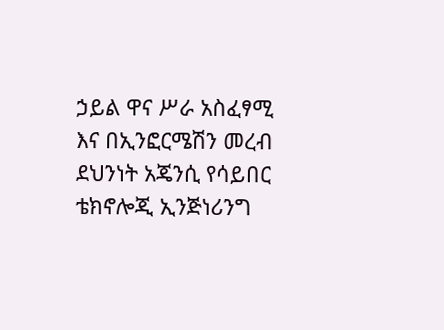ኃይል ዋና ሥራ አስፈፃሚ እና በኢንፎርሜሽን መረብ ደህንነት አጄንሲ የሳይበር ቴክኖሎጂ ኢንጅነሪንግ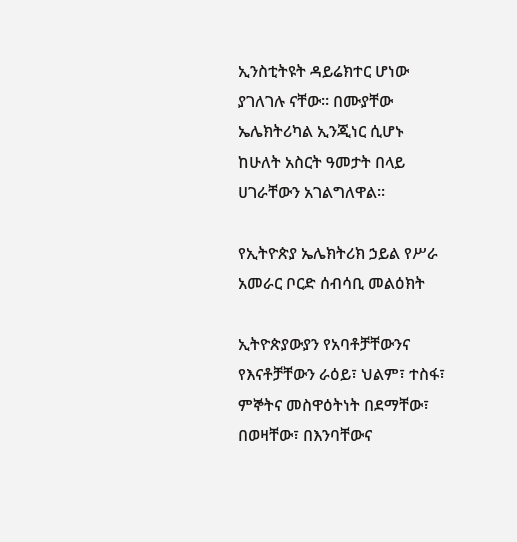ኢንስቲትዩት ዳይሬክተር ሆነው ያገለገሉ ናቸው። በሙያቸው ኤሌክትሪካል ኢንጂነር ሲሆኑ ከሁለት አስርት ዓመታት በላይ ሀገራቸውን አገልግለዋል፡፡

የኢትዮጵያ ኤሌክትሪክ ኃይል የሥራ አመራር ቦርድ ሰብሳቢ መልዕክት

ኢትዮጵያውያን የአባቶቻቸውንና የእናቶቻቸውን ራዕይ፣ ህልም፣ ተስፋ፣ ምኞትና መስዋዕትነት በደማቸው፣ በወዛቸው፣ በእንባቸውና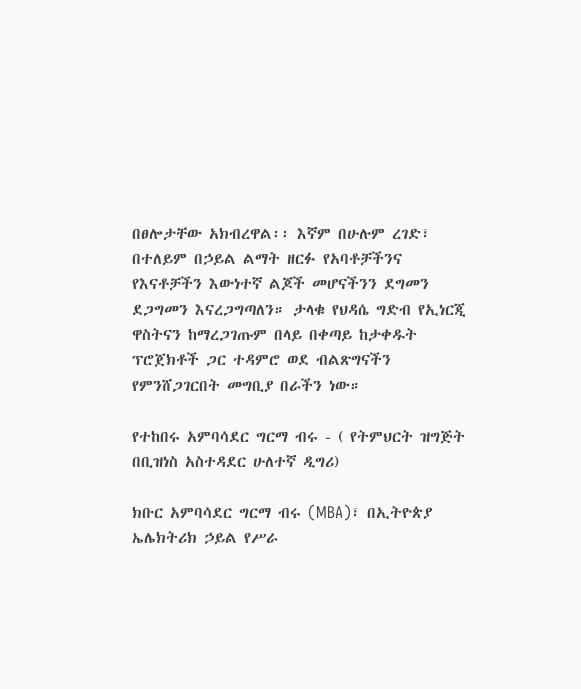በፀሎታቸው አክብረዋል፡፡ እኛም በሁሉም ረገድ፣ በተለይም በኃይል ልማት ዘርፉ የአባቶቻችንና የእናቶቻችን እውነተኛ ልጆች መሆናችንን ደግመን ደጋግመን እናረጋግጣለን። ታላቁ የህዳሴ ግድብ የኢነርጂ ዋስትናን ከማረጋገጡም በላይ በቀጣይ ከታቀዱት ፕሮጀክቶች ጋር ተዳምሮ ወደ ብልጽግናችን የምንሸጋገርበት መግቢያ በራችን ነው።

የተከበሩ አምባሳደር ግርማ ብሩ - ( የትምህርት ዝግጅት በቢዝነስ አስተዳደር ሁለተኛ ዲግሪ)

ክቡር አምባሳደር ግርማ ብሩ (MBA)፣ በኢትዮጵያ ኤሌክትሪክ ኃይል የሥራ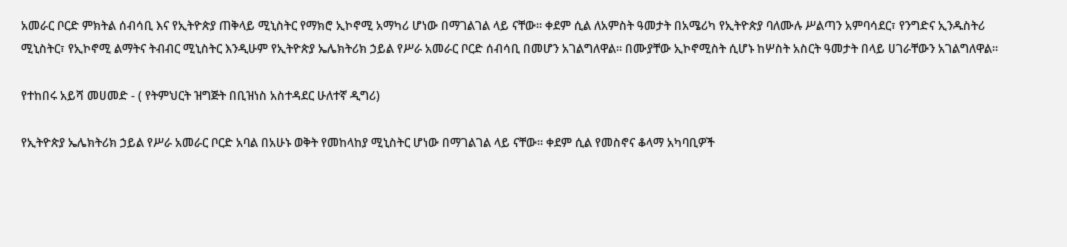አመራር ቦርድ ምክትል ሰብሳቢ እና የኢትዮጵያ ጠቅላይ ሚኒስትር የማክሮ ኢኮኖሚ አማካሪ ሆነው በማገልገል ላይ ናቸው። ቀደም ሲል ለአምስት ዓመታት በአሜሪካ የኢትዮጵያ ባለሙሉ ሥልጣን አምባሳደር፣ የንግድና ኢንዱስትሪ ሚኒስትር፣ የኢኮኖሚ ልማትና ትብብር ሚኒስትር እንዲሁም የኢትዮጵያ ኤሌክትሪክ ኃይል የሥራ አመራር ቦርድ ሰብሳቢ በመሆን አገልግለዋል። በሙያቸው ኢኮኖሚስት ሲሆኑ ከሦስት አስርት ዓመታት በላይ ሀገራቸውን አገልግለዋል፡፡

የተከበሩ አይሻ መሀመድ - ( የትምህርት ዝግጅት በቢዝነስ አስተዳደር ሁለተኛ ዲግሪ)

የኢትዮጵያ ኤሌክትሪክ ኃይል የሥራ አመራር ቦርድ አባል በአሁኑ ወቅት የመከላከያ ሚኒስትር ሆነው በማገልገል ላይ ናቸው፡፡ ቀደም ሲል የመስኖና ቆላማ አካባቢዎች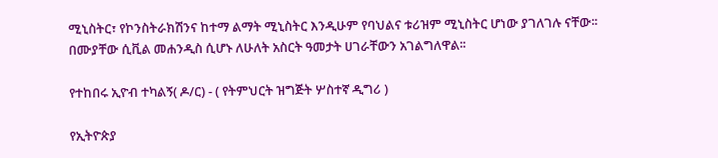ሚኒስትር፣ የኮንስትራክሽንና ከተማ ልማት ሚኒስትር እንዲሁም የባህልና ቱሪዝም ሚኒስትር ሆነው ያገለገሉ ናቸው፡፡ በሙያቸው ሲቪል መሐንዲስ ሲሆኑ ለሁለት አስርት ዓመታት ሀገራቸውን አገልግለዋል፡፡

የተከበሩ ኢዮብ ተካልኝ( ዶ/ር) - ( የትምህርት ዝግጅት ሦስተኛ ዲግሪ )

የኢትዮጵያ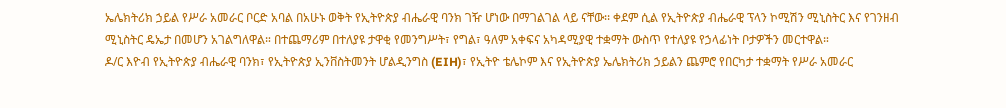ኤሌክትሪክ ኃይል የሥራ አመራር ቦርድ አባል በአሁኑ ወቅት የኢትዮጵያ ብሔራዊ ባንክ ገዥ ሆነው በማገልገል ላይ ናቸው፡፡ ቀደም ሲል የኢትዮጵያ ብሔራዊ ፕላን ኮሚሽን ሚኒስትር እና የገንዘብ ሚኒስትር ዴኤታ በመሆን አገልግለዋል። በተጨማሪም በተለያዩ ታዋቂ የመንግሥት፣ የግል፣ ዓለም አቀፍና አካዳሚያዊ ተቋማት ውስጥ የተለያዩ የኃላፊነት ቦታዎችን መርተዋል።
ዶ/ር እዮብ የኢትዮጵያ ብሔራዊ ባንክ፣ የኢትዮጵያ ኢንቨስትመንት ሆልዲንግስ (EIH)፣ የኢትዮ ቴሌኮም እና የኢትዮጵያ ኤሌክትሪክ ኃይልን ጨምሮ የበርካታ ተቋማት የሥራ አመራር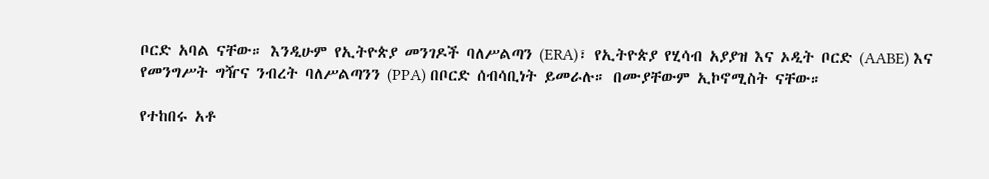ቦርድ አባል ናቸው። እንዲሁም የኢትዮጵያ መንገዶች ባለሥልጣን (ERA)፣ የኢትዮጵያ የሂሳብ አያያዝ እና ኦዲት ቦርድ (AABE) እና የመንግሥት ግዥና ንብረት ባለሥልጣንን (PPA) በቦርድ ሰብሳቢነት ይመራሉ። በሙያቸውም ኢኮኖሚስት ናቸው።

የተከበሩ አቶ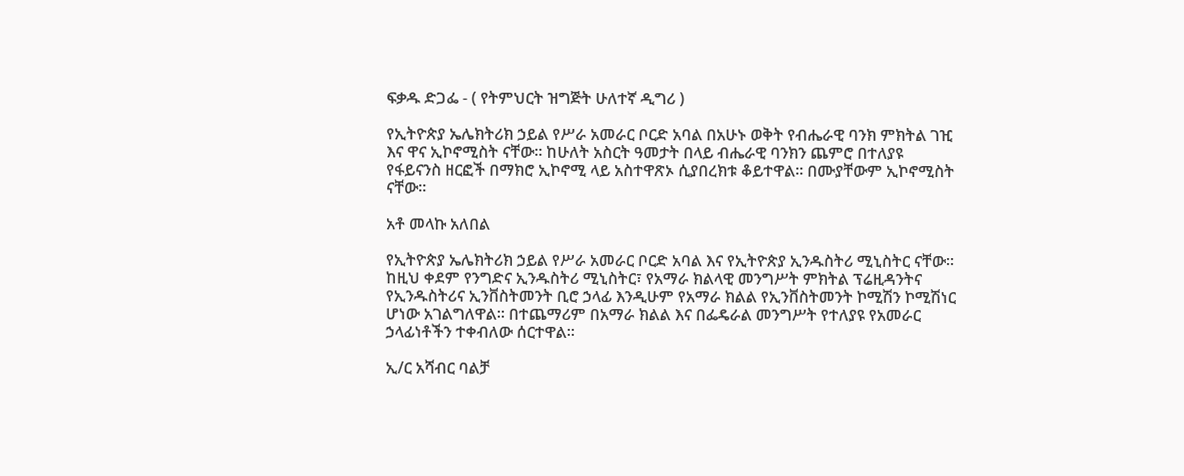ፍቃዱ ድጋፌ - ( የትምህርት ዝግጅት ሁለተኛ ዲግሪ )

የኢትዮጵያ ኤሌክትሪክ ኃይል የሥራ አመራር ቦርድ አባል በአሁኑ ወቅት የብሔራዊ ባንክ ምክትል ገዢ እና ዋና ኢኮኖሚስት ናቸው፡፡ ከሁለት አስርት ዓመታት በላይ ብሔራዊ ባንክን ጨምሮ በተለያዩ የፋይናንስ ዘርፎች በማክሮ ኢኮኖሚ ላይ አስተዋጽኦ ሲያበረክቱ ቆይተዋል፡፡ በሙያቸውም ኢኮኖሚስት ናቸው።

አቶ መላኩ አለበል

የኢትዮጵያ ኤሌክትሪክ ኃይል የሥራ አመራር ቦርድ አባል እና የኢትዮጵያ ኢንዱስትሪ ሚኒስትር ናቸው፡፡
ከዚህ ቀደም የንግድና ኢንዱስትሪ ሚኒስትር፣ የአማራ ክልላዊ መንግሥት ምክትል ፕሬዚዳንትና የኢንዱስትሪና ኢንቨስትመንት ቢሮ ኃላፊ እንዲሁም የአማራ ክልል የኢንቨስትመንት ኮሚሽን ኮሚሽነር ሆነው አገልግለዋል፡፡ በተጨማሪም በአማራ ክልል እና በፌዴራል መንግሥት የተለያዩ የአመራር ኃላፊነቶችን ተቀብለው ሰርተዋል።

ኢ/ር አሻብር ባልቻ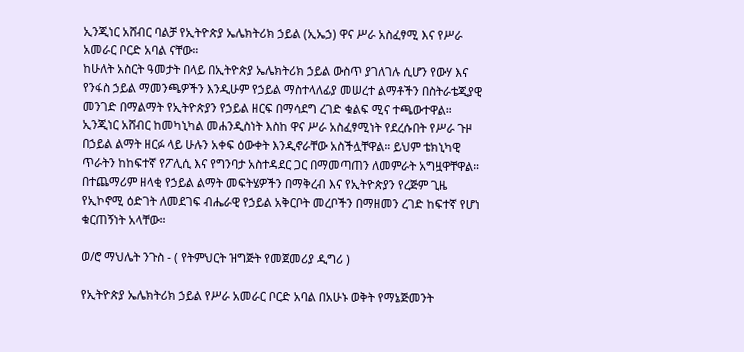ኢንጂነር አሸብር ባልቻ የኢትዮጵያ ኤሌክትሪክ ኃይል (ኢኤኃ) ዋና ሥራ አስፈፃሚ እና የሥራ አመራር ቦርድ አባል ናቸው።
ከሁለት አስርት ዓመታት በላይ በኢትዮጵያ ኤሌክትሪክ ኃይል ውስጥ ያገለገሉ ሲሆን የውሃ እና የንፋስ ኃይል ማመንጫዎችን እንዲሁም የኃይል ማስተላለፊያ መሠረተ ልማቶችን በስትራቴጂያዊ መንገድ በማልማት የኢትዮጵያን የኃይል ዘርፍ በማሳደግ ረገድ ቁልፍ ሚና ተጫውተዋል።
ኢንጂነር አሸብር ከመካኒካል መሐንዲስነት እስከ ዋና ሥራ አስፈፃሚነት የደረሱበት የሥራ ጉዞ በኃይል ልማት ዘርፉ ላይ ሁሉን አቀፍ ዕውቀት እንዲኖራቸው አስችሏቸዋል። ይህም ቴክኒካዊ ጥራትን ከከፍተኛ የፖሊሲ እና የግንባታ አስተዳደር ጋር በማመጣጠን ለመምራት አግዟዋቸዋል። በተጨማሪም ዘላቂ የኃይል ልማት መፍትሄዎችን በማቅረብ እና የኢትዮጵያን የረጅም ጊዜ የኢኮኖሚ ዕድገት ለመደገፍ ብሔራዊ የኃይል አቅርቦት መረቦችን በማዘመን ረገድ ከፍተኛ የሆነ ቁርጠኝነት አላቸው።

ወ/ሮ ማህሌት ንጉስ - ( የትምህርት ዝግጅት የመጀመሪያ ዲግሪ )

የኢትዮጵያ ኤሌክትሪክ ኃይል የሥራ አመራር ቦርድ አባል በአሁኑ ወቅት የማኔጅመንት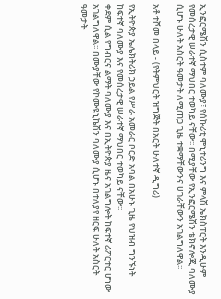ኢንፎርሜሽን ሲስተም ባለሙያ፣ የሰኩሪቲ ሞኒተሪንግ እና ምላሽ ኤክስፐርት እንዲሁም የመሰረታዊ ሠራተኛ ማህበር ተወካይ ናቸው፡፡ በሚያቸው የኢንፎርሜሽን ቴክኖሎጂ ባለሙያ ሲሆኑ ሁለት አስርት ዓመታት ለሚጠጋ ጊዜ ተቋማቸውንና ሀገራቸውን አገልግለዋል፡፡

አቶ ተሾመ በላይ - (የትምህርት ዝግጅት በአርት ሁለተኛ ዲግሪ)

የኢትዮጵያ ኤሌክትሪክ ኃይል የሥራ አመራር ቦርድ አባል በአሁኑ ጊዜ የህዝብ ግንኙነት ከፍተኛ ባለሙያ እና የመሰረታዊ ሠራተኛ ማህበር ተወካይ ናቸው፡፡
ቀደም ሲል የግብርና ልማት ባለሙያ እና በኢትዮጵያ ዜና አገልግሎት ከፍተኛ ሪፖርተር ሆነው አገልግለዋል፡፡ በሙያቸው የኮሙዩኒኬሽን ባለሙያ ሲሆኑ በተለያየ ዘርፍ ሁለት አስርት ዓመታት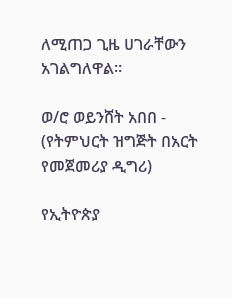ለሚጠጋ ጊዜ ሀገራቸውን አገልግለዋል።

ወ/ሮ ወይንሸት አበበ - (የትምህርት ዝግጅት በአርት የመጀመሪያ ዲግሪ)

የኢትዮጵያ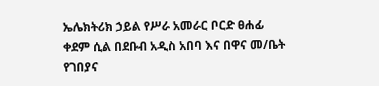ኤሌክትሪክ ኃይል የሥራ አመራር ቦርድ ፀሐፊ ቀደም ሲል በደቡብ አዲስ አበባ እና በዋና መ/ቤት የገበያና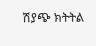ሽያጭ ክትትል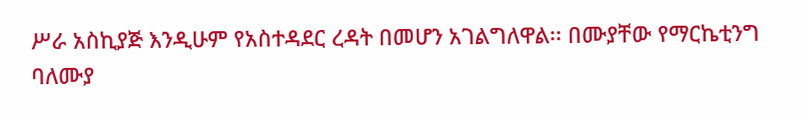ሥራ አስኪያጅ እንዲሁም የአስተዳደር ረዳት በመሆን አገልግለዋል፡፡ በሙያቸው የማርኬቲንግ ባለሙያ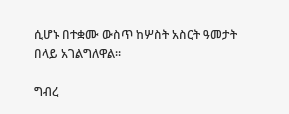ሲሆኑ በተቋሙ ውስጥ ከሦስት አስርት ዓመታት በላይ አገልግለዋል።

ግብረ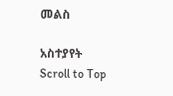መልስ

አስተያየት
Scroll to Top